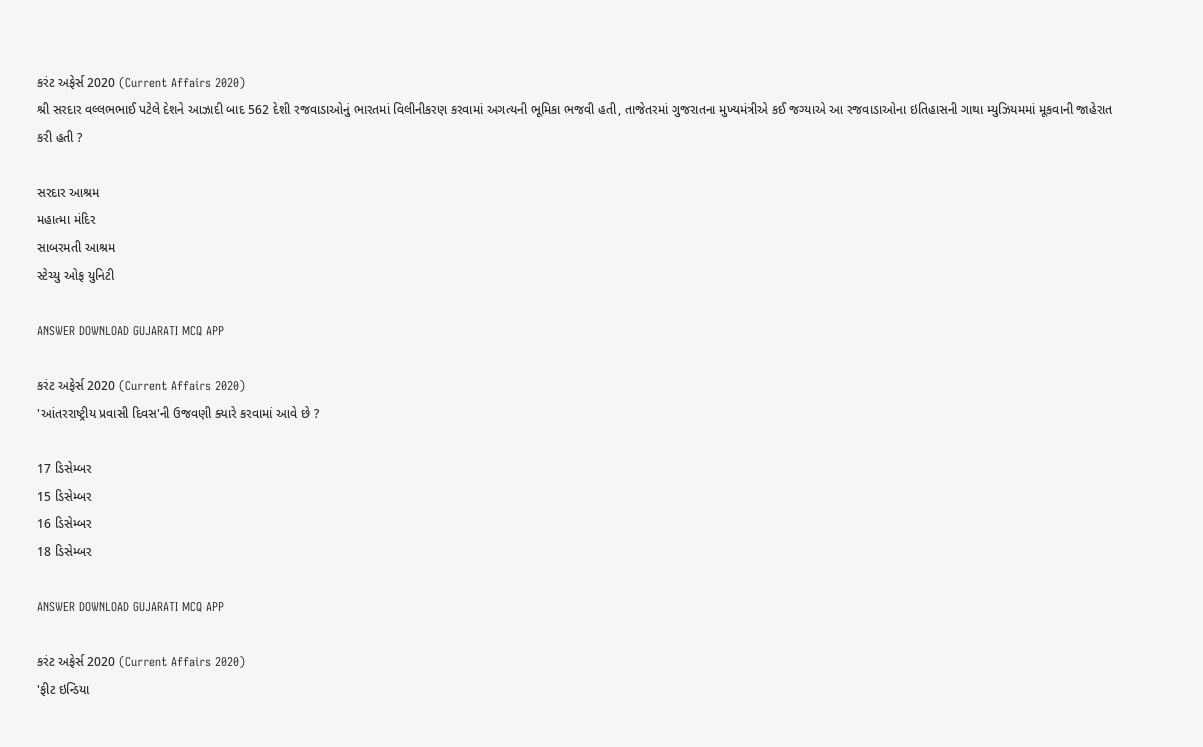કરંટ અફેર્સ 2020 (Current Affairs 2020)
શ્રી સરદાર વલ્લભભાઈ પટેલે દેશને આઝાદી બાદ 562 દેશી રજવાડાઓનું ભારતમાં વિલીનીકરણ કરવામાં અગત્યની ભૂમિકા ભજવી હતી, તાજેતરમાં ગુજરાતના મુખ્યમંત્રીએ કઈ જગ્યાએ આ રજવાડાઓના ઇતિહાસની ગાથા મ્યુઝિયમમાં મૂકવાની જાહેરાત કરી હતી ?

સરદાર આશ્રમ
મહાત્મા મંદિર
સાબરમતી આશ્રમ
સ્ટેચ્યુ ઓફ યુનિટી

ANSWER DOWNLOAD GUJARATI MCQ APP

કરંટ અફેર્સ 2020 (Current Affairs 2020)
'આંતરરાષ્ટ્રીય પ્રવાસી દિવસ'ની ઉજવણી ક્યારે કરવામાં આવે છે ?

17 ડિસેમ્બર
15 ડિસેમ્બર
16 ડિસેમ્બર
18 ડિસેમ્બર

ANSWER DOWNLOAD GUJARATI MCQ APP

કરંટ અફેર્સ 2020 (Current Affairs 2020)
'ફીટ ઇન્ડિયા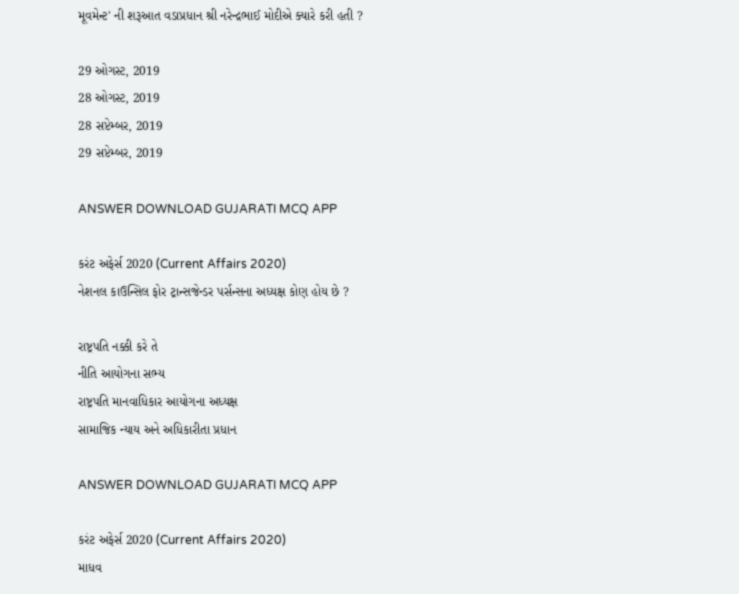મૂવમેન્ટ' ની શરૂઆત વડાપ્રધાન શ્રી નરેન્દ્રભાઈ મોદીએ ક્યારે કરી હતી ?

29 ઓગસ્ટ, 2019
28 ઓગસ્ટ, 2019
28 સપ્ટેમ્બર, 2019
29 સપ્ટેમ્બર, 2019

ANSWER DOWNLOAD GUJARATI MCQ APP

કરંટ અફેર્સ 2020 (Current Affairs 2020)
નેશનલ કાઉન્સિલ ફોર ટ્રાન્સજેન્ડર પર્સન્સના અધ્યક્ષ કોણ હોય છે ?

રાષ્ટ્રપતિ નક્કી કરે તે
નીતિ આયોગના સભ્ય
રાષ્ટ્રપતિ માનવાધિકાર આયોગના અધ્યક્ષ
સામાજિક ન્યાય અને અધિકારીતા પ્રધાન

ANSWER DOWNLOAD GUJARATI MCQ APP

કરંટ અફેર્સ 2020 (Current Affairs 2020)
માધવ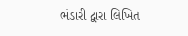ભંડારી દ્વારા લિખિત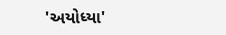'અયોધ્યા'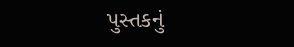પુસ્તકનું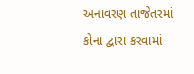અનાવરણ તાજેતરમાં કોના દ્વારા કરવામાં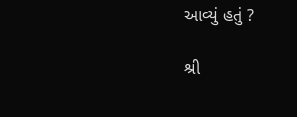આવ્યું હતું ?

શ્રી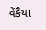વેંકૈયા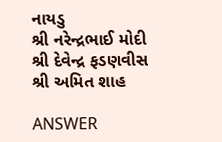નાયડુ
શ્રી નરેન્દ્રભાઈ મોદી
શ્રી દેવેન્દ્ર ફડણવીસ
શ્રી અમિત શાહ

ANSWER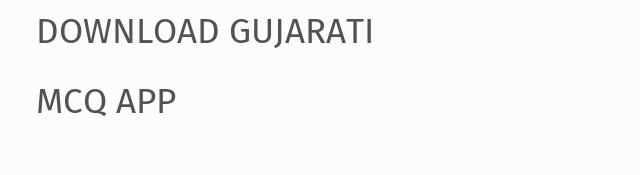DOWNLOAD GUJARATI MCQ APP